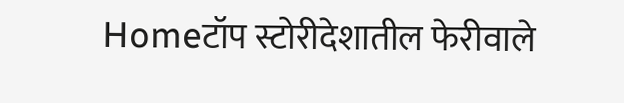Homeटॉप स्टोरीदेशातील फेरीवाले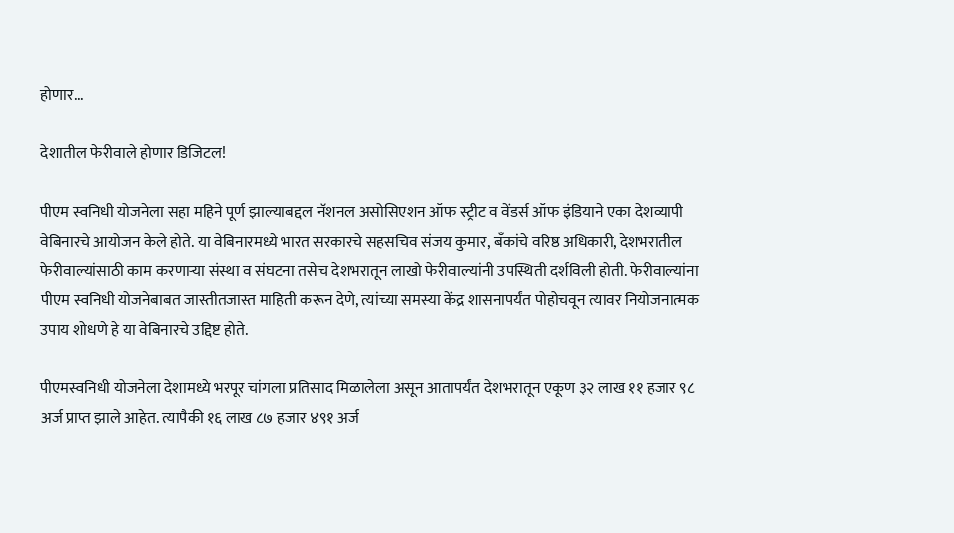होणार...

देशातील फेरीवाले होणार डिजिटल!

पीएम स्वनिधी योजनेला सहा महिने पूर्ण झाल्याबद्दल नॅशनल असोसिएशन ऑफ स्ट्रीट व वेंडर्स ऑफ इंडियाने एका देशव्यापी वेबिनारचे आयोजन केले होते. या वेबिनारमध्ये भारत सरकारचे सहसचिव संजय कुमार, बँकांचे वरिष्ठ अधिकारी, देशभरातील फेरीवाल्यांसाठी काम करणाऱ्या संस्था व संघटना तसेच देशभरातून लाखो फेरीवाल्यांनी उपस्थिती दर्शविली होती. फेरीवाल्यांना पीएम स्वनिधी योजनेबाबत जास्तीतजास्त माहिती करून देणे, त्यांच्या समस्या केंद्र शासनापर्यंत पोहोचवून त्यावर नियोजनात्मक उपाय शोधणे हे या वेबिनारचे उद्दिष्ट होते.

पीएमस्वनिधी योजनेला देशामध्ये भरपूर चांगला प्रतिसाद मिळालेला असून आतापर्यंत देशभरातून एकूण ३२ लाख ११ हजार ९८ अर्ज प्राप्त झाले आहेत. त्यापैकी १६ लाख ८७ हजार ४९१ अर्ज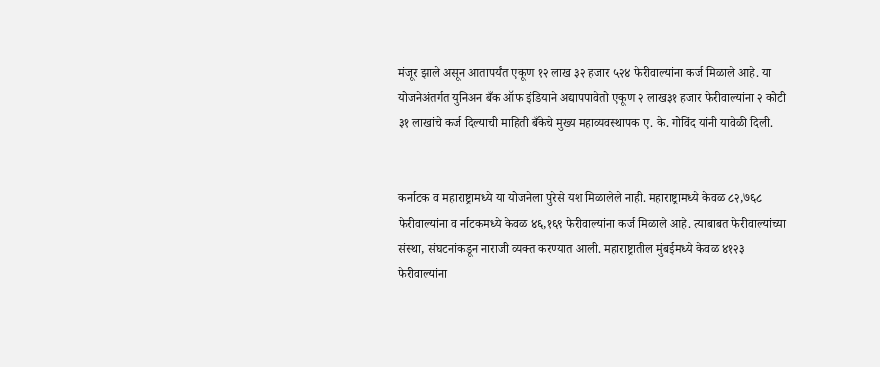मंजूर झाले असून आतापर्यंत एकूण १२ लाख ३२ हजार ५२४ फेरीवाल्यांना कर्ज मिळाले आहे. या योजनेअंतर्गत युनिअन बँक ऑफ इंडियाने अद्यापपावेतो एकूण २ लाख३१ हजार फेरीवाल्यांना २ कोटी ३१ लाखांचे कर्ज दिल्याची माहिती बँकेचे मुख्य महाव्यवस्थापक ए. के. गोविंद यांनी यावेळी दिली.


कर्नाटक व महाराष्ट्रामध्ये या योजनेला पुरेसे यश मिळालेले नाही. महाराष्ट्रामध्ये केवळ ८२,७६८ फेरीवाल्यांना व र्नाटकमध्ये केवळ ४६,१६९ फेरीवाल्यांना कर्ज मिळाले आहे. त्याबाबत फेरीवाल्यांच्या संस्था, संघटनांकडून नाराजी व्यक्त करण्यात आली. महाराष्ट्रातील मुंबईमध्ये केवळ ४१२३ फेरीवाल्यांना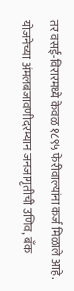तर वसई-विरारमध्ये केवळ १८९५ फेरीवाल्यांना कर्ज मिळाले आहे. योजनेच्या अंमलबजावणीदरम्यान जनजागृतीची उणिव, बँक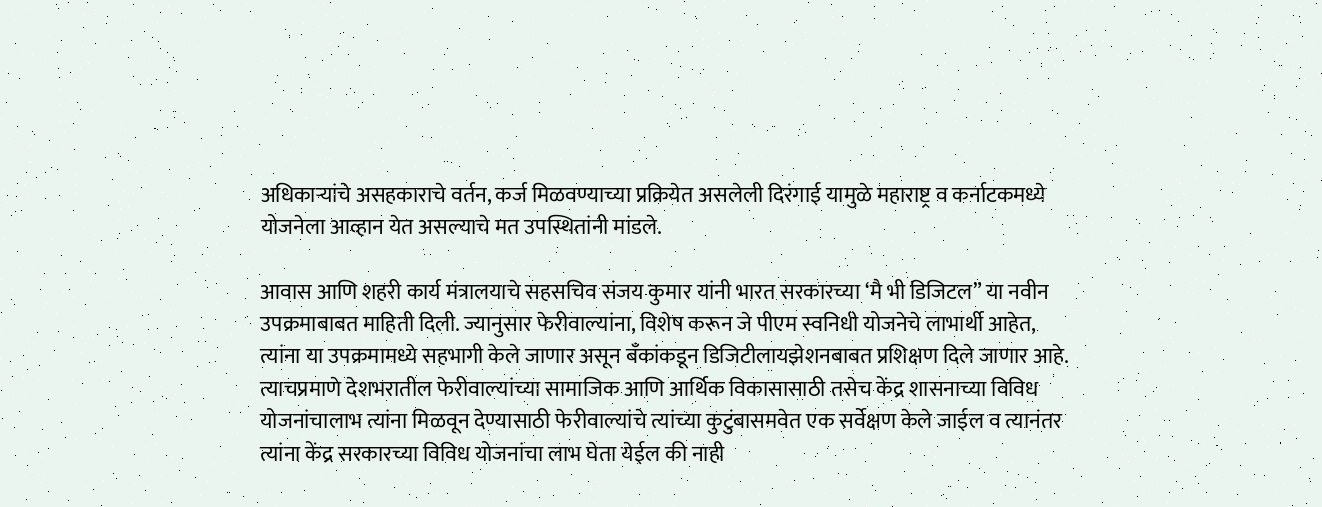अधिकाऱ्यांचे असहकाराचे वर्तन, कर्ज मिळवण्याच्या प्रक्रियेत असलेली दिरंगाई यामुळे महाराष्ट्र व कर्नाटकमध्ये योजनेला आव्हान येत असल्याचे मत उपस्थितांनी मांडले.

आवास आणि शहरी कार्य मंत्रालयाचे सहसचिव संजय कुमार यांनी भारत सरकारच्या ‘मै भी डिजिटल” या नवीन उपक्रमाबाबत माहिती दिली. ज्यानुसार फेरीवाल्यांना, विशेष करून जे पीएम स्वनिधी योजनेचे लाभार्थी आहेत, त्यांना या उपक्रमामध्ये सहभागी केले जाणार असून बँकांकडून डिजिटीलायझेशनबाबत प्रशिक्षण दिले जाणार आहे. त्याचप्रमाणे देशभरातील फेरीवाल्यांच्या सामाजिक आणि आर्थिक विकासासाठी तसेच केंद्र शासनाच्या विविध योजनांचालाभ त्यांना मिळवून देण्यासाठी फेरीवाल्यांचे त्यांच्या कुटुंबासमवेत एक सर्वेक्षण केले जाईल व त्यानंतर त्यांना केंद्र सरकारच्या विविध योजनांचा लाभ घेता येईल की नाही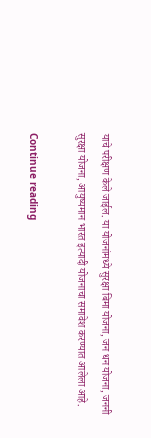याचे परीक्षण केले जाईल. या योजनांमध्ये सुरक्षा बिमा योजना, जन धन योजना, जननी सुरक्षा योजना, आयुष्यमान भारत इत्यादी योजनाचा समावेश करण्यात आलेला आहे.

Continue reading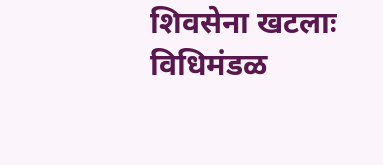शिवसेना खटलाः विधिमंडळ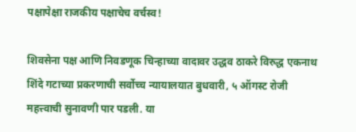पक्षापेक्षा राजकीय पक्षाचेच वर्चस्व!

शिवसेना पक्ष आणि निवडणूक चिन्हाच्या वादावर उद्धव ठाकरे विरुद्ध एकनाथ शिंदे गटाच्या प्रकरणाची सर्वोच्च न्यायालयात बुधवारी, ५ ऑगस्ट रोजी महत्त्वाची सुनावणी पार पडली. या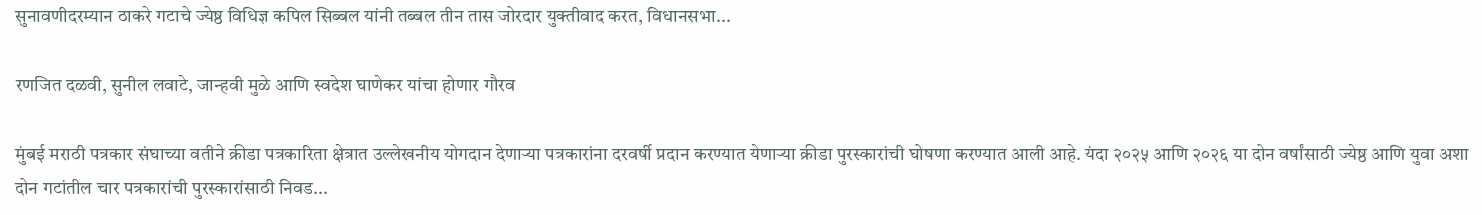सुनावणीदरम्यान ठाकरे गटाचे ज्येष्ठ विधिज्ञ कपिल सिब्बल यांनी तब्बल तीन तास जोरदार युक्तीवाद करत, विधानसभा...

रणजित दळवी, सुनील लवाटे, जान्हवी मुळे आणि स्वदेश घाणेकर यांचा होणार गौरव

मुंबई मराठी पत्रकार संघाच्या वतीने क्रीडा पत्रकारिता क्षेत्रात उल्लेखनीय योगदान देणार्‍या पत्रकारांना दरवर्षी प्रदान करण्यात येणार्‍या क्रीडा पुरस्कारांची घोषणा करण्यात आली आहे. यंदा २०२५ आणि २०२६ या दोन वर्षांसाठी ज्येष्ठ आणि युवा अशा दोन गटांतील चार पत्रकारांची पुरस्कारांसाठी निवड...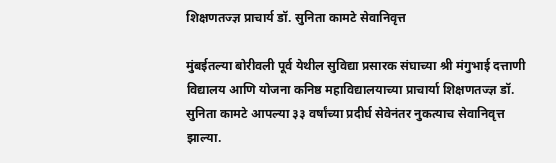शिक्षणतज्ज्ञ प्राचार्य डॉ. सुनिता कामटे सेवानिवृत्त

मुंबईतल्या बोरीवली पूर्व येथील सुविद्या प्रसारक संघाच्या श्री मंगुभाई दत्ताणी विद्यालय आणि योजना कनिष्ठ महाविद्यालयाच्या प्राचार्या शिक्षणतज्ज्ञ डॉ. सुनिता कामटे आपल्या ३३ वर्षांच्या प्रदीर्घ सेवेनंतर नुकत्याच सेवानिवृत्त झाल्या.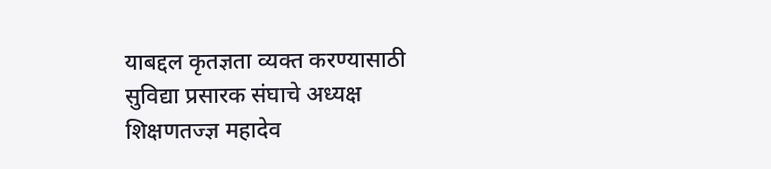याबद्दल कृतज्ञता व्यक्त करण्यासाठी सुविद्या प्रसारक संघाचे अध्यक्ष शिक्षणतज्ज्ञ महादेव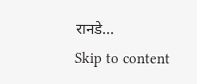रानडे...
Skip to content